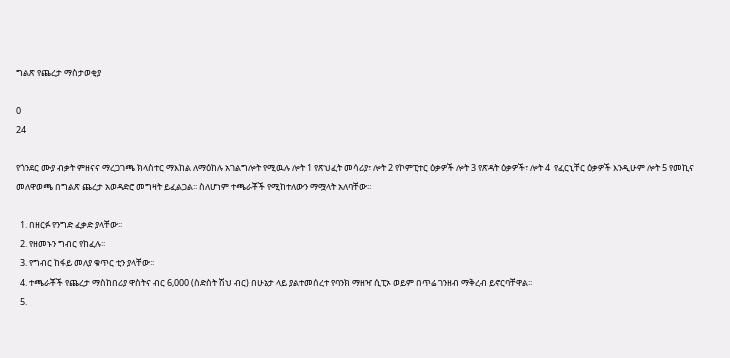ግልጽ የጨረታ ማስታወቂያ

0
24

የጎንደር ሙያ ብቃት ምዘናና ማረጋገጫ ክላስተር ማእከል ለማዕከሉ አገልግሎት የሚዉሉ ሎት 1 የጽህፈት መሳሪያ፣ ሎት 2 የኮምፒተር ዕቃዎች ሎት 3 የጽዳት ዕቃዎች፣ ሎት 4  የፈርኒቸር ዕቃዎች እንዲሁም ሎት 5 የመኪና መለዋወጫ በግልጽ ጨረታ አወዳድሮ መግዛት ይፈልጋል፡፡ ስለሆነም ተጫራቾች የሚከተለውን ማሟላት አለባቸው፡፡

  1. በዘርፉ የንግድ ፈቃድ ያላቸው፡፡
  2. የዘመኑን ግብር የከፈሉ፡፡
  3. የግብር ከፋይ መለያ ቁጥር ቲን ያላቸው፡፡
  4. ተጫራቾች የጨረታ ማስከበሪያ ዋስትና ብር 6,000 (ስድስት ሽህ ብር) በሁኔታ ላይ ያልተመሰረተ የባንክ ማዘዣ ሲፒኦ ወይም በጥሬ ገንዘብ ማቅረብ ይኖርባቸዋል፡፡
  5.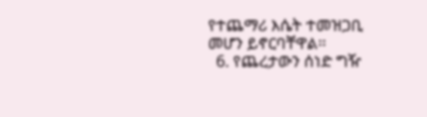የተጨማሪ እሴት ተመዝጋቢ መሆን ይኖርባቸዋል፡፡
  6. የጨረታውን ሰነድ ግዥ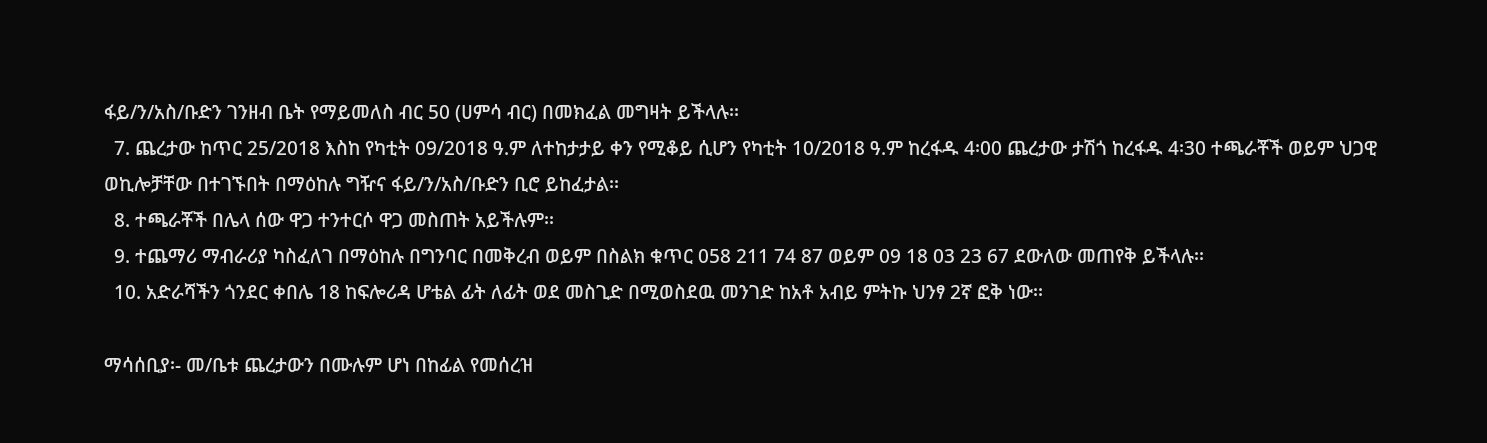ፋይ/ን/አስ/ቡድን ገንዘብ ቤት የማይመለስ ብር 50 (ሀምሳ ብር) በመክፈል መግዛት ይችላሉ፡፡
  7. ጨረታው ከጥር 25/2018 እስከ የካቲት 09/2018 ዓ.ም ለተከታታይ ቀን የሚቆይ ሲሆን የካቲት 10/2018 ዓ.ም ከረፋዱ 4፡00 ጨረታው ታሽጎ ከረፋዱ 4፡30 ተጫራቾች ወይም ህጋዊ ወኪሎቻቸው በተገኙበት በማዕከሉ ግዥና ፋይ/ን/አስ/ቡድን ቢሮ ይከፈታል፡፡
  8. ተጫራቾች በሌላ ሰው ዋጋ ተንተርሶ ዋጋ መስጠት አይችሉም፡፡
  9. ተጨማሪ ማብራሪያ ካስፈለገ በማዕከሉ በግንባር በመቅረብ ወይም በስልክ ቁጥር 058 211 74 87 ወይም 09 18 03 23 67 ደውለው መጠየቅ ይችላሉ፡፡
  10. አድራሻችን ጎንደር ቀበሌ 18 ከፍሎሪዳ ሆቴል ፊት ለፊት ወደ መስጊድ በሚወስደዉ መንገድ ከአቶ አብይ ምትኩ ህንፃ 2ኛ ፎቅ ነው፡፡

ማሳሰቢያ፡- መ/ቤቱ ጨረታውን በሙሉም ሆነ በከፊል የመሰረዝ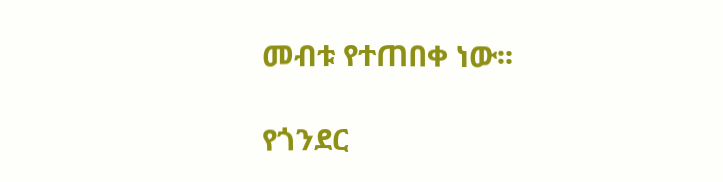መብቱ የተጠበቀ ነው፡፡

የጎንደር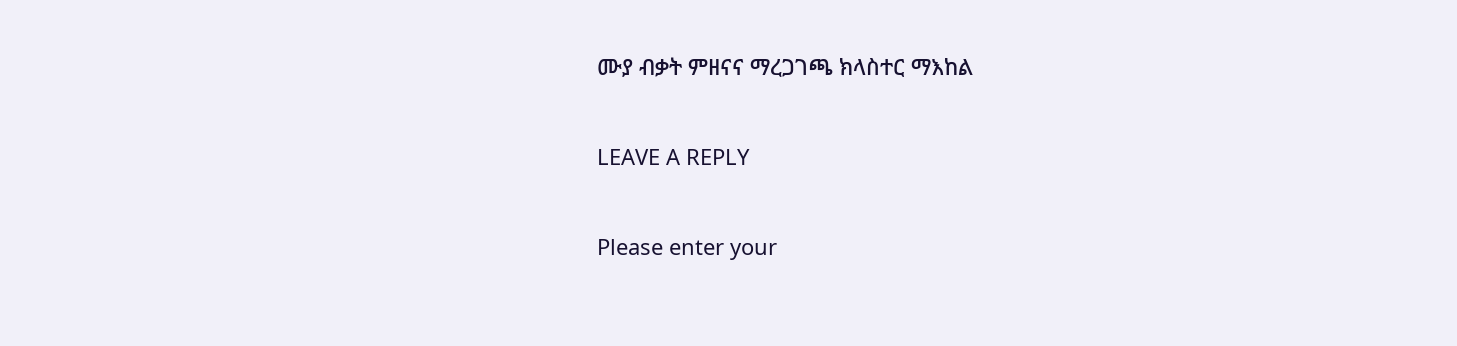ሙያ ብቃት ምዘናና ማረጋገጫ ክላስተር ማእከል

LEAVE A REPLY

Please enter your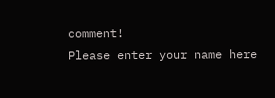comment!
Please enter your name here